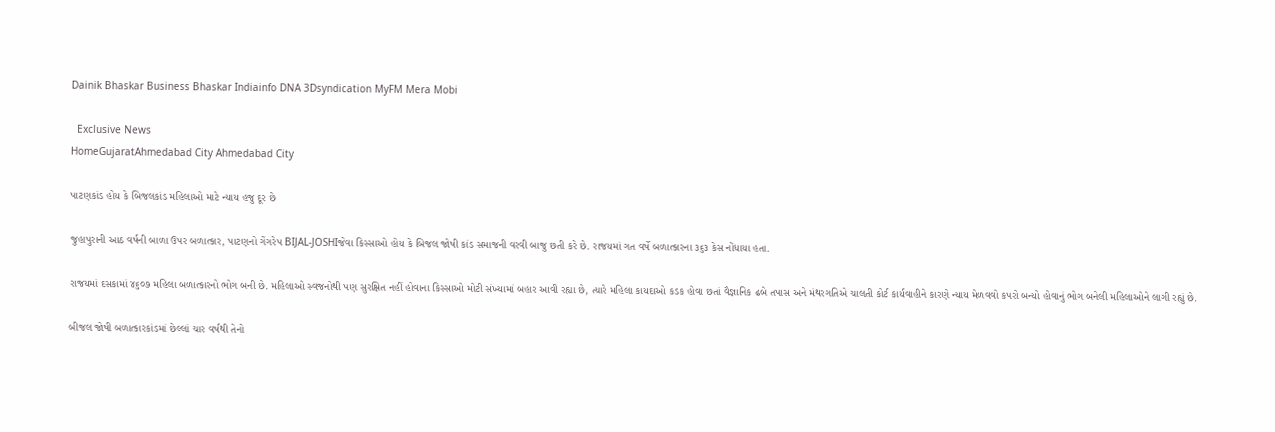Dainik Bhaskar Business Bhaskar Indiainfo DNA 3Dsyndication MyFM Mera Mobi

  Exclusive News
HomeGujaratAhmedabad City Ahmedabad City

પાટણકાંડ હોય કે બિજલકાંડ મહિલાઓ માટે ન્યાય હજુ દૂર છે

જુહાપુરાની આઠ વર્ષની બાળા ઉપર બળાત્કાર, પાટણનો ગેંગરેપ BIJAL-JOSHIજેવા કિસ્સાઓ હોય કે બિજલ જોષી કાંડ સમાજની વરવી બાજુ છતી કરે છે. રાજયમાં ગત વર્ષે બળાત્કારના ૩૬૩ કેસ નોંધાયા હતા.

રાજયમાં દસકામાં ૪૬૦૭ મહિલા બળાત્કારનો ભોગ બની છે. મહિલાઓ સ્વજનોથી પણ સુરક્ષિત નહીં હોવાના કિસ્સાઓ મોટી સંખ્યામાં બહાર આવી રહ્યા છે, ત્યારે મહિલા કાયદાઓ કડક હોવા છતાં વૈજ્ઞાનિક ઢબે તપાસ અને મંથરગતિએ ચાલતી કોર્ટ કાર્યવાહીને કારણે ન્યાય મેળવવો કપરો બન્યો હોવાનું ભોગ બનેલી મહિલાઓને લાગી રહ્યું છે.

બીજલ જોષી બળાત્કારકાંડમાં છેલ્લાં ચાર વર્ષથી તેનો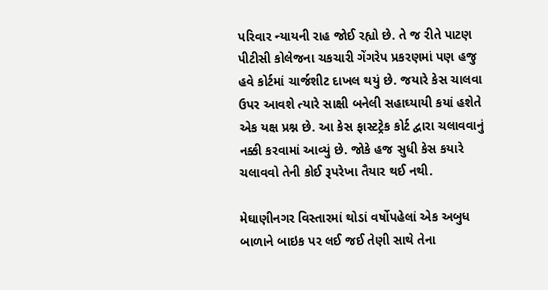પરિવાર ન્યાયની રાહ જોઈ રહ્યો છે. તે જ રીતે પાટણ પીટીસી કોલેજના ચકચારી ગેંગરેપ પ્રકરણમાં પણ હજુ હવે કોર્ટમાં ચાર્જશીટ દાખલ થયું છે. જયારે કેસ ચાલવા ઉપર આવશે ત્યારે સાક્ષી બનેલી સહાઘ્યાયી કયાં હશેતે એક યક્ષ પ્રશ્ન છે. આ કેસ ફાસ્ટટ્રેક કોર્ટ દ્વારા ચલાવવાનું નક્કી કરવામાં આવ્યું છે. જોકે હજ સુધી કેસ કયારે ચલાવવો તેની કોઈ રૂપરેખા તૈયાર થઈ નથી.

મેઘાણીનગર વિસ્તારમાં થોડાં વર્ષોપહેલાં એક અબુધ બાળાને બાઇક પર લઈ જઈ તેણી સાથે તેના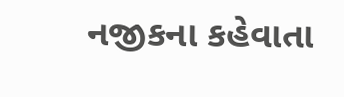નજીકના કહેવાતા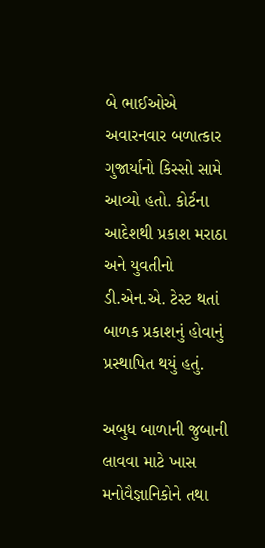બે ભાઈઓએ અવારનવાર બળાત્કાર ગુજાર્યાનો કિસ્સો સામે આવ્યો હતો. કોર્ટના આદેશથી પ્રકાશ મરાઠા અને યુવતીનો ડી.એન.એ. ટેસ્ટ થતાં બાળક પ્રકાશનું હોવાનું પ્રસ્થાપિત થયું હતું.

અબુધ બાળાની જુબાની લાવવા માટે ખાસ મનોવૈજ્ઞાનિકોને તથા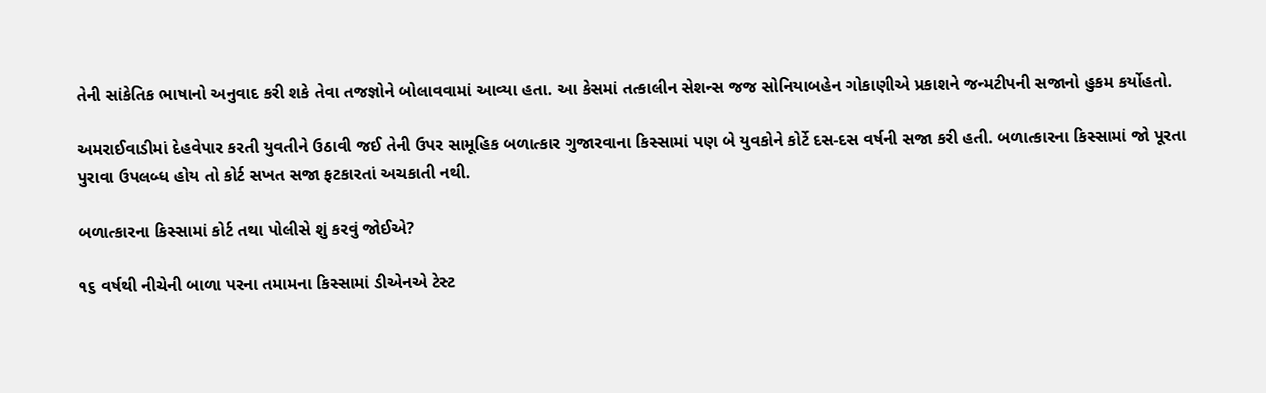તેની સાંકેતિક ભાષાનો અનુવાદ કરી શકે તેવા તજજ્ઞોને બોલાવવામાં આવ્યા હતા. આ કેસમાં તત્કાલીન સેશન્સ જજ સોનિયાબહેન ગોકાણીએ પ્રકાશને જન્મટીપની સજાનો હુકમ કર્યોહતો.

અમરાઈવાડીમાં દેહવેપાર કરતી યુવતીને ઉઠાવી જઈ તેની ઉપર સામૂહિક બળાત્કાર ગુજારવાના કિસ્સામાં પણ બે યુવકોને કોર્ટે દસ-દસ વર્ષની સજા કરી હતી. બળાત્કારના કિસ્સામાં જો પૂરતા પુરાવા ઉપલબ્ધ હોય તો કોર્ટ સખત સજા ફટકારતાં અચકાતી નથી.

બળાત્કારના કિસ્સામાં કોર્ટ તથા પોલીસે શું કરવું જોઈએ?

૧૬ વર્ષથી નીચેની બાળા પરના તમામના કિસ્સામાં ડીએનએ ટેસ્ટ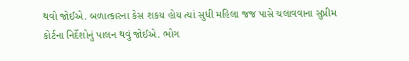થવો જોઈએ. બળાત્કારના કેસ શકય હોય ત્યાં સુધી મહિલા જજ પાસે ચલાવવાના સુપ્રીમ કોર્ટના નિર્દેશોનું પાલન થવું જોઈએ. ભોગ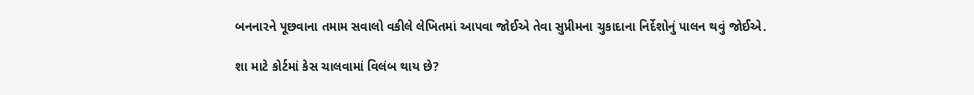બનનારને પૂછવાના તમામ સવાલો વકીલે લેખિતમાં આપવા જોઈએ તેવા સુપ્રીમના ચુકાદાના નિર્દેશોનું પાલન થવું જોઈએ.

શા માટે કોર્ટમાં કેસ ચાલવામાં વિલંબ થાય છે?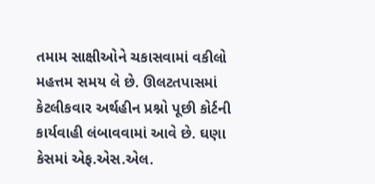તમામ સાક્ષીઓને ચકાસવામાં વકીલો મહત્તમ સમય લે છે. ઊલટતપાસમાં કેટલીકવાર અર્થહીન પ્રશ્નો પૂછી કોર્ટની કાર્યવાહી લંબાવવામાં આવે છે. ઘણા કેસમાં એફ.એસ.એલ.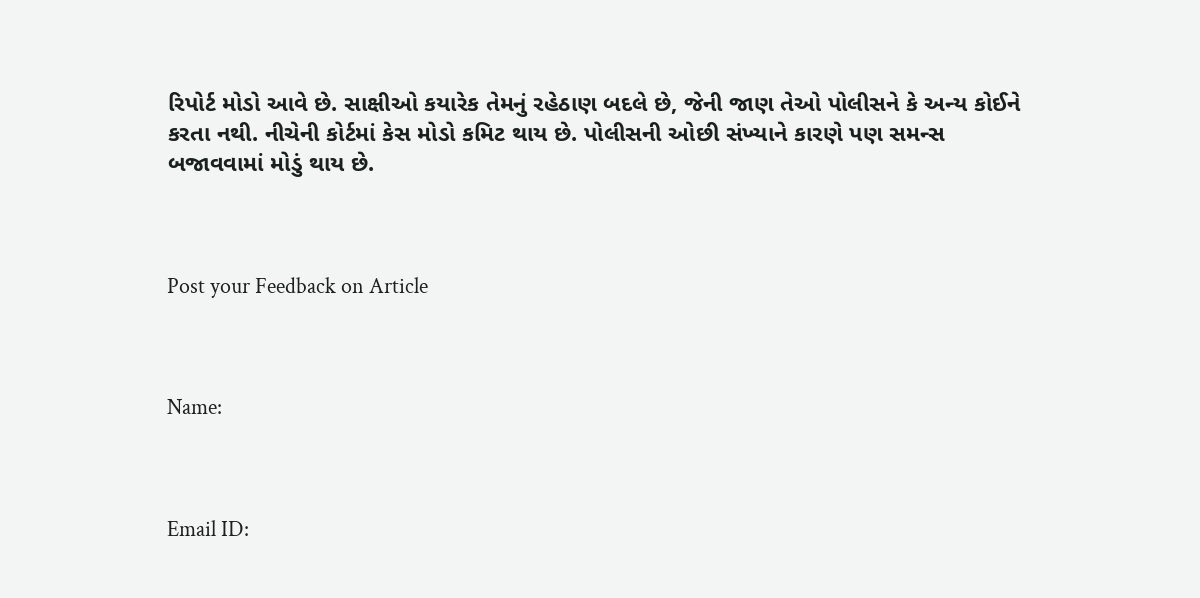રિપોર્ટ મોડો આવે છે. સાક્ષીઓ કયારેક તેમનું રહેઠાણ બદલે છે, જેની જાણ તેઓ પોલીસને કે અન્ય કોઈને કરતા નથી. નીચેની કોર્ટમાં કેસ મોડો કમિટ થાય છે. પોલીસની ઓછી સંખ્યાને કારણે પણ સમન્સ બજાવવામાં મોડું થાય છે.



Post your Feedback on Article



Name:



Email ID: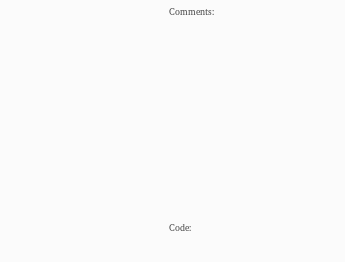Comments:















Code: